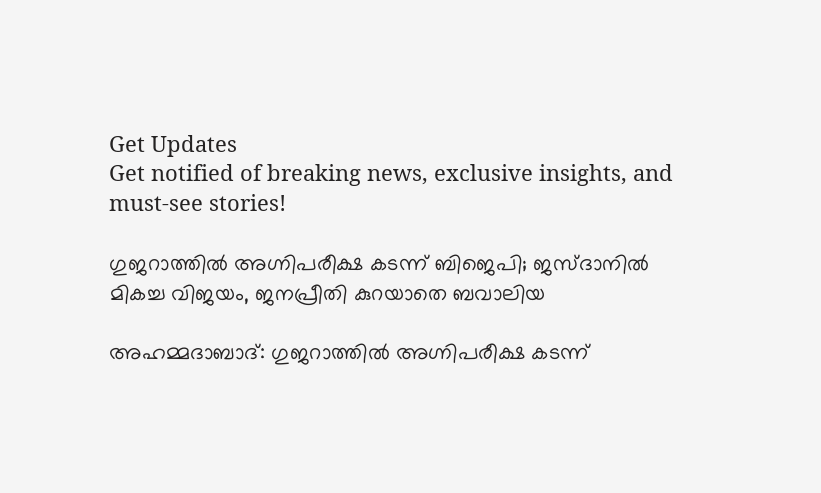Get Updates
Get notified of breaking news, exclusive insights, and must-see stories!

ഗുജറാത്തില്‍ അഗ്നിപരീക്ഷ കടന്ന് ബിജെപി; ജസ്ദാനിൽ മികച്ച വിജയം, ജനപ്രീതി കുറയാതെ ബവാലിയ

അഹമ്മദാബാദ്: ഗുജറാത്തിൽ അഗ്നിപരീക്ഷ കടന്ന്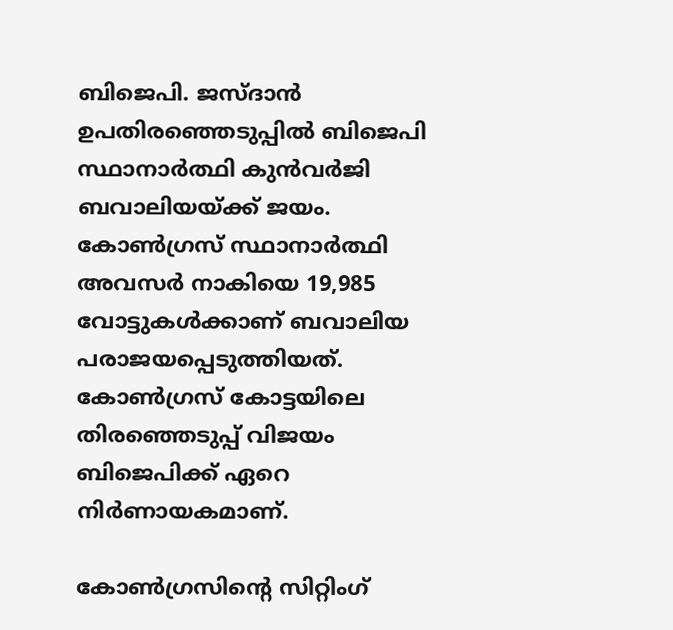ബിജെപി. ജസ്ദാൻ ഉപതിരഞ്ഞെടുപ്പിൽ ബിജെപി സ്ഥാനാർത്ഥി കുൻവർജി ബവാലിയയ്ക്ക് ജയം. കോൺഗ്രസ് സ്ഥാനാർത്ഥി അവസർ നാകിയെ 19,985 വോട്ടുകൾക്കാണ് ബവാലിയ പരാജയപ്പെടുത്തിയത്.
കോൺഗ്രസ് കോട്ടയിലെ തിരഞ്ഞെടുപ്പ് വിജയം ബിജെപിക്ക് ഏറെ നിർണായകമാണ്.

കോൺഗ്രസിന്റെ സിറ്റിംഗ്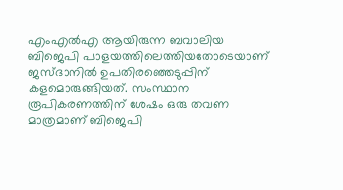എംഎൽഎ ആയിരുന്ന ബവാലിയ ബിജെപി പാ‌ളയത്തിലെത്തിയതോടെയാണ് ജസ്ദാനിൽ ഉപതിരഞ്ഞെടുപ്പിന് കളമൊരുങ്ങിയത്. സംസ്ഥാന രൂപികരണത്തിന് ശേഷം ഒരു തവണ മാത്രമാണ് ബിജെപി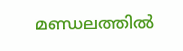മണ്ഡലത്തിൽ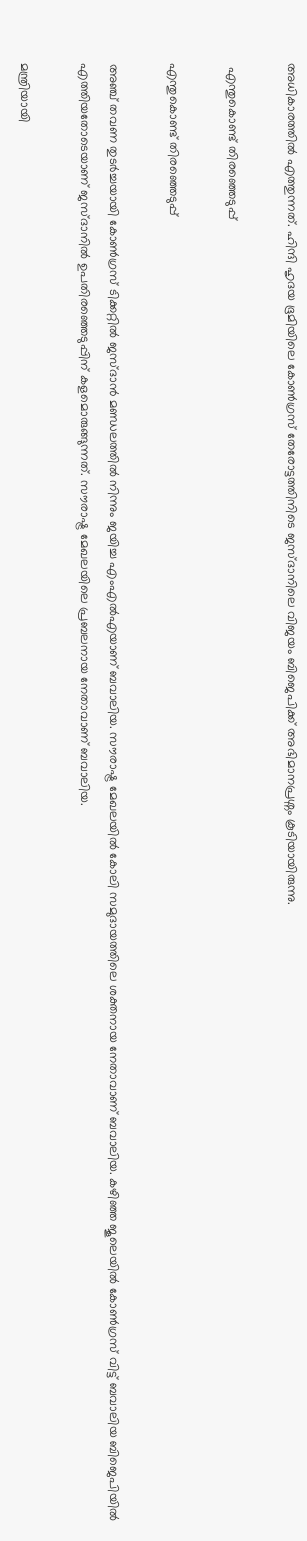അധികാരത്തിൽ എത്തുന്നത്. ഹിന്ദി ഹൃദയ ഭൂമിയിലെ കോൺഗ്രസ് തേരോട്ടത്തിനിടെ ജസ്ദാനിലെ വിജയം ബിജെപിക്ക് അഭിമാനപ്രശ്നം കൂടിയായിരുന്നു.

 എന്തുകൊണ്ട് തിരഞ്ഞെടുപ്പ്

എന്തുകൊണ്ട് തിരഞ്ഞെടുപ്പ്

അഞ്ച് തവണ തുടർച്ചയായി കോൺഗ്രസ് ടിക്കറ്റിൽ ജസ്ദാൻ മണ്ഡലത്തിൽ നിന്നും ജയിച്ച എംഎൽഎയാണ് ബവാലിയ. സൗരാഷ്ട്ര മേഖലയിൽ കോലി സമുദായത്തിലെ ശക്തനായ നേതാവാണ് ബവാലിയ. കഴിഞ്ഞ ജൂലെയിൽ കോൺഗ്രസ് വിട്ട് ബവാലിയ ബിജെപിയിൽ എത്തിയതോടെയാണ് ജസ്ദാനിൽ ഉപതിരഞ്ഞെടുപ്പിന് കളമൊരുങ്ങുന്നത്. സൗരാഷ്ട്ര മേഖലയിലെ പ്രബലനായ നേതാവാണ് ബവാലിയ.

മന്ത്രിയായി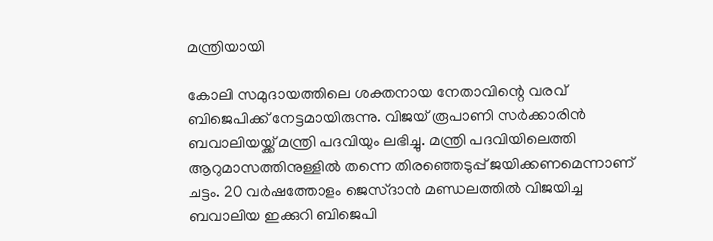മന്ത്രിയായി

കോലി സമുദായത്തിലെ ശക്തനായ നേതാവിന്റെ വരവ് ബിജെപിക്ക് നേട്ടമായിരുന്നു. വിജയ് രൂപാണി സർക്കാരിൻ ബവാലിയയ്ക്ക് മന്ത്രി പദവിയും ലഭിച്ചു. മന്ത്രി പദവിയിലെത്തി ആറുമാസത്തിനുള്ളിൽ തന്നെ തിരഞ്ഞെടുപ്പ് ജയിക്കണമെന്നാണ് ചട്ടം. 20 വർഷത്തോളം ജെസ്ദാൻ മണ്ഡലത്തിൽ വിജയിച്ച ബവാലിയ ഇക്കുറി ബിജെപി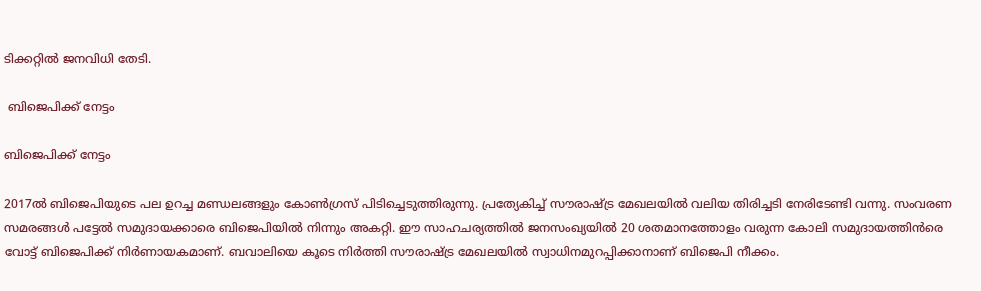ടിക്കറ്റിൽ ജനവിധി തേടി.

 ബിജെപിക്ക് നേട്ടം

ബിജെപിക്ക് നേട്ടം

2017ൽ ബിജെപിയുടെ പല ഉറച്ച മണ്ഡലങ്ങളും കോണ്‍ഗ്രസ് പിടിച്ചെടുത്തിരുന്നു. പ്രത്യേകിച്ച് സൗരാഷ്ട്ര മേഖലയിൽ വലിയ തിരിച്ചടി നേരിടേണ്ടി വന്നു. സംവരണ സമരങ്ങൾ പട്ടേൽ സമുദായക്കാരെ ബിജെപിയിൽ നിന്നും അകറ്റി. ഈ സാഹചര്യത്തിൽ ജനസംഖ്യയിൽ 20 ശതമാനത്തോളം വരുന്ന കോലി സമുദായത്തിൻരെ വോട്ട് ബിജെപിക്ക് നിർണായകമാണ്. ബവാലിയെ കൂടെ നിർത്തി സൗരാഷ്ട്ര മേഖലയിൽ സ്വാധിനമുറപ്പിക്കാനാണ് ബിജെപി നീക്കം.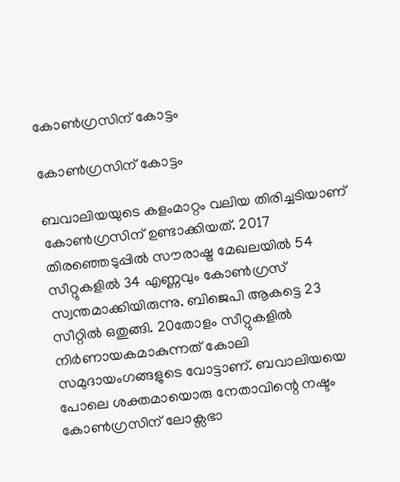കോൺഗ്രസിന് കോട്ടം

കോൺഗ്രസിന് കോട്ടം

ബവാലിയയുടെ കളംമാറ്റം വലിയ തിരിച്ചടിയാണ് കോൺഗ്രസിന് ഉണ്ടാക്കിയത്. 2017 തിരഞ്ഞെടുപ്പിൽ സൗരാഷ്ട്ര മേഖലയിൽ 54 സീറ്റുകളിൽ 34 എണ്ണവും കോൺഗ്രസ് സ്വന്തമാക്കിയിരുന്നു. ബിജെപി ആകട്ടെ 23 സീറ്റിൽ ഒതുങ്ങി. 20തോളം സീറ്റുകളിൽ നിർണായകമാകുന്നത് കോലി സമുദായംഗങ്ങളുടെ വോട്ടാണ്. ബവാലിയയെ പോലെ ശക്തമായൊരു നേതാവിന്റെ നഷ്ടം കോൺഗ്രസിന് ലോക്സഭാ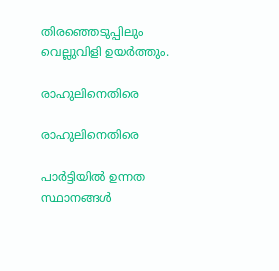തിരഞ്ഞെടുപ്പിലും വെല്ലുവിളി ഉയർത്തും.

രാഹുലിനെതിരെ

രാഹുലിനെതിരെ

പാർട്ടിയിൽ ഉന്നത സ്ഥാനങ്ങൾ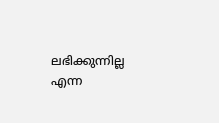ലഭിക്കുന്നില്ല എന്ന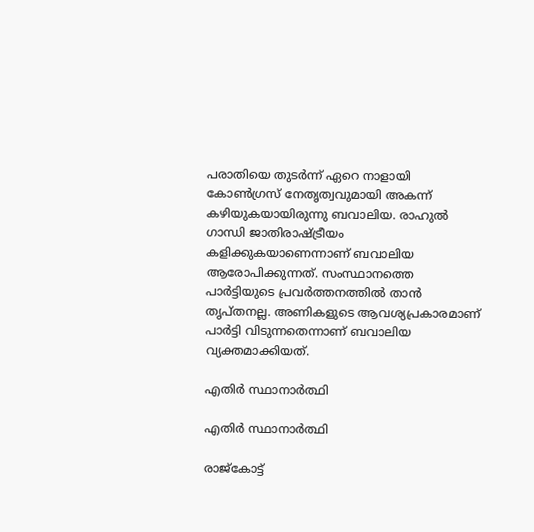പരാതിയെ തുടർന്ന് ഏറെ നാളായി കോൺഗ്രസ് നേതൃത്വവുമായി അകന്ന് കഴിയുകയായിരുന്നു ബവാലിയ. രാഹുൽ ഗാന്ധി ജാതിരാഷ്ട്രീയം കളിക്കുകയാണെന്നാണ് ബവാലിയ ആരോപിക്കുന്നത്. സംസ്ഥാനത്തെ പാർട്ടിയുടെ പ്രവർത്തനത്തിൽ താൻ തൃപ്തനല്ല. അണികളുടെ ആവശ്യപ്രകാരമാണ് പാർട്ടി വിടുന്നതെന്നാണ് ബവാലിയ വ്യക്തമാക്കിയത്.

എതിർ സ്ഥാനാർത്ഥി

എതിർ സ്ഥാനാർത്ഥി

രാജ്കോട്ട്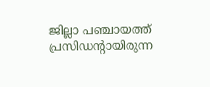ജില്ലാ പഞ്ചായത്ത് പ്രസിഡന്റായിരുന്ന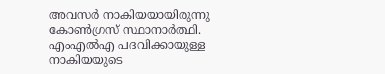അവസർ നാകിയയായിരുന്നു കോൺഗ്രസ് സ്ഥാനാർത്ഥി. എംഎൽഎ പദവിക്കായുള്ള നാകിയയുടെ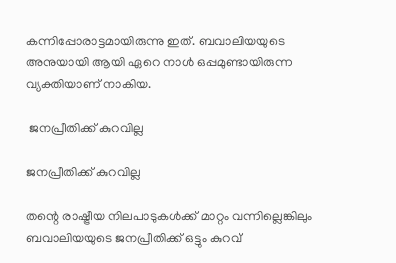കന്നിപ്പോരാട്ടമായിരുന്നു ഇത്. ബവാലിയയുടെ അനുയായി ആയി ഏറെ നാൾ ഒപ്പമുണ്ടായിരുന്ന വ്യക്തിയാണ് നാകിയ.

 ജനപ്രീതിക്ക് കുറവില്ല

ജനപ്രീതിക്ക് കുറവില്ല

തന്റെ രാഷ്ട്രീയ നിലപാടുകൾക്ക് മാറ്റം വന്നില്ലെങ്കിലും ബവാലിയയുടെ ജനപ്രീതിക്ക് ഒട്ടും കുറവ്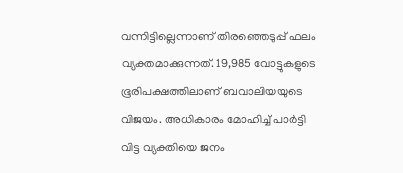വന്നിട്ടില്ലെന്നാണ് തിരഞ്ഞെടുപ്പ് ഫലം വ്യക്തമാക്കുന്നത്. 19,985 വോട്ടുകളുടെ ഭൂരിപക്ഷത്തിലാണ് ബവാലിയയുടെ വിജയം. അധികാരം മോഹിച്ച് പാര്‍ട്ടി വിട്ട വ്യക്തിയെ ജനം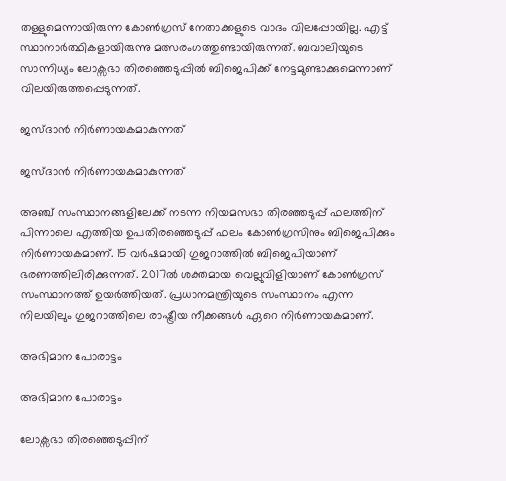തള്ളുമെന്നായിരുന്ന കോൺഗ്രസ് നേതാക്കളുടെ വാദം വിലപ്പോയില്ല. എട്ട് സ്ഥാനാർത്ഥികളായിരുന്നു മത്സരംഗത്തുണ്ടായിരുന്നത്. ബവാലിയുടെ സാന്നിധ്യം ലോക്സഭാ തിരഞ്ഞെടുപ്പിൽ ബിജെപിക്ക് നേട്ടമുണ്ടാക്കുമെന്നാണ് വിലയിരുത്തപ്പെടുന്നത്.

ജസ്ദാൻ നിർണായകമാകുന്നത്

ജസ്ദാൻ നിർണായകമാകുന്നത്

അഞ്ച് സംസ്ഥാനങ്ങളിലേക്ക് നടന്ന നിയമസഭാ തിരഞ്ഞടുപ്പ് ഫലത്തിന് പിന്നാലെ എത്തിയ ഉപതിരഞ്ഞെടുപ്പ് ഫലം കോൺഗ്രസിനും ബിജെപിക്കും നിർണായകമാണ്. 15 വർഷമായി ഗുജറാത്തിൽ ബിജെപിയാണ് ഭരണത്തിലിരിക്കുന്നത്. 2017ൽ ശക്തമായ വെല്ലുവിളിയാണ് കോൺഗ്രസ് സംസ്ഥാനത്ത് ഉയർത്തിയത്. പ്രധാനമന്ത്രിയുടെ സംസ്ഥാനം എന്ന നിലയിലും ഗുജറാത്തിലെ രാഷ്ട്രീയ നീക്കങ്ങൾ ഏറെ നിർണായകമാണ്.

അഭിമാന പോരാട്ടം

അഭിമാന പോരാട്ടം

ലോക്സഭാ തിരഞ്ഞെടുപ്പിന്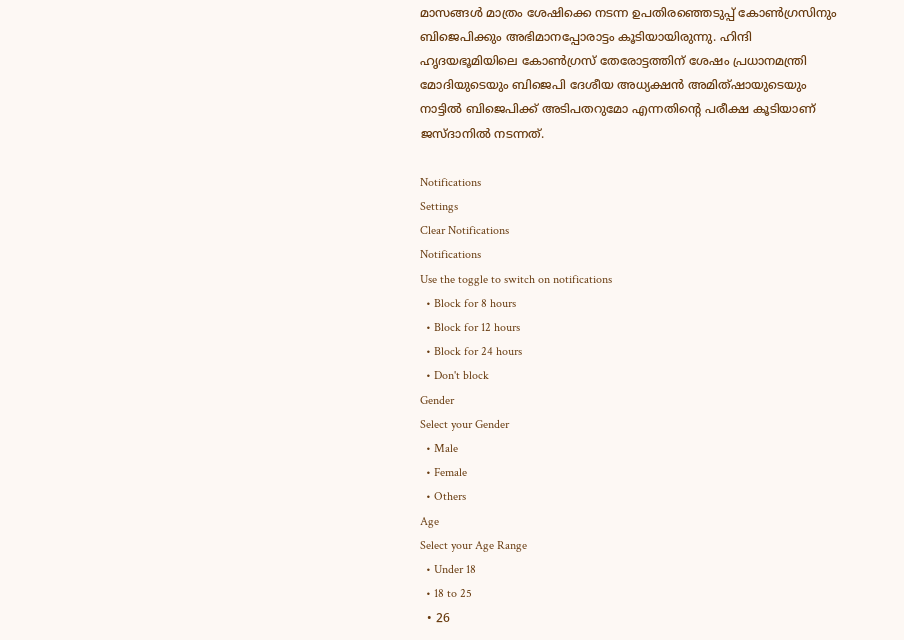മാസങ്ങൾ മാത്രം ശേഷിക്കെ നടന്ന ഉപതിരഞ്ഞെടുപ്പ് കോൺഗ്രസിനും ബിജെപിക്കും അഭിമാനപ്പോരാട്ടം കൂടിയായിരുന്നു. ഹിന്ദി ഹൃദയഭൂമിയിലെ കോൺഗ്രസ് തേരോട്ടത്തിന് ശേഷം പ്രധാനമന്ത്രി മോദിയുടെയും ബിജെപി ദേശീയ അധ്യക്ഷന്‍ അമിത്ഷായുടെയും നാട്ടില്‍ ബിജെപിക്ക് അടിപതറുമോ എന്നതിന്റെ പരീക്ഷ കൂടിയാണ് ജസ്ദാനില്‍ നടന്നത്.

Notifications
Settings
Clear Notifications
Notifications
Use the toggle to switch on notifications
  • Block for 8 hours
  • Block for 12 hours
  • Block for 24 hours
  • Don't block
Gender
Select your Gender
  • Male
  • Female
  • Others
Age
Select your Age Range
  • Under 18
  • 18 to 25
  • 26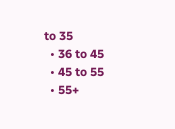to 35
  • 36 to 45
  • 45 to 55
  • 55+